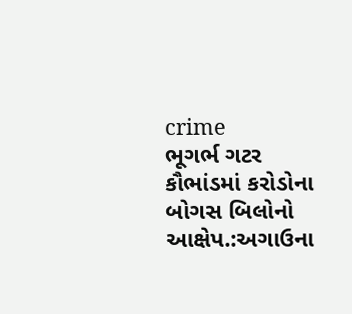crime
ભૂગર્ભ ગટર કૌભાંડમાં કરોડોના બોગસ બિલોનો આક્ષેપ.:અગાઉના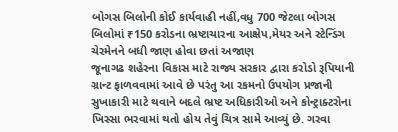બોગસ બિલોની કોઈ કાર્યવાહી નહીં,વધુ 700 જેટલા બોગસ બિલોમાં ₹150 કરોડના ભ્રષ્ટાચારના આક્ષેપ,મેયર અને સ્ટેન્ડિંગ ચેરમેનને બધી જાણ હોવા છતાં અજાણ
જૂનાગઢ શહેરના વિકાસ માટે રાજ્ય સરકાર દ્વારા કરોડો રૂપિયાની ગ્રાન્ટ ફાળવવામાં આવે છે પરંતુ આ રકમનો ઉપયોગ પ્રજાની સુખાકારી માટે થવાને બદલે ભ્રષ્ટ અધિકારીઓ અને કોન્ટ્રાક્ટરોના ખિસ્સા ભરવામાં થતો હોય તેવું ચિત્ર સામે આવ્યું છે. ગરવા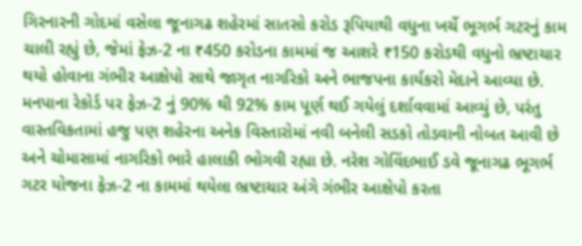ગિરનારની ગોદમાં વસેલા જૂનાગઢ શહેરમાં સાતસો કરોડ રૂપિયાથી વધુના ખર્ચે ભૂગર્ભ ગટરનું કામ ચાલી રહ્યું છે, જેમાં ફેઝ-2 ના ₹450 કરોડના કામમાં જ આશરે ₹150 કરોડથી વધુનો ભ્રષ્ટાચાર થયો હોવાના ગંભીર આક્ષેપો સાથે જાગૃત નાગરિકો અને ભાજપના કાર્યકરો મેદાને આવ્યા છે. મનપાના રેકોર્ડ પર ફેઝ-2 નું 90% થી 92% કામ પૂર્ણ થઈ ગયેલું દર્શાવવામાં આવ્યું છે, પરંતુ વાસ્તવિકતામાં હજુ પણ શહેરના અનેક વિસ્તારોમાં નવી બનેલી સડકો તોડવાની નોબત આવી છે અને ચોમાસામાં નાગરિકો ભારે હાલાકી ભોગવી રહ્યા છે. નરેશ ગોવિંદભાઈ ડવે જૂનાગઢ ભૂગર્ભ ગટર યોજના ફેઝ-2 ના કામમાં થયેલા ભ્રષ્ટાચાર અંગે ગંભીર આક્ષેપો કરતા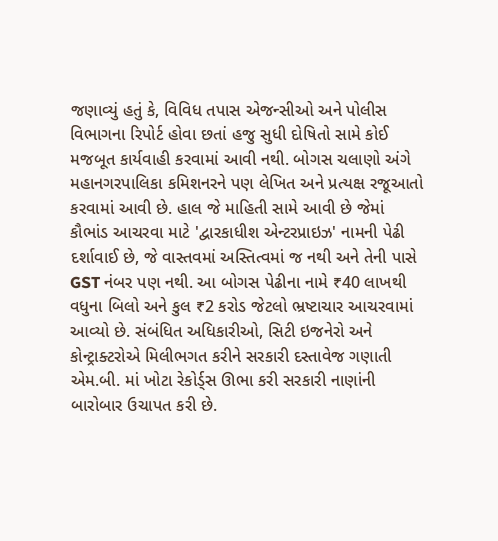જણાવ્યું હતું કે, વિવિધ તપાસ એજન્સીઓ અને પોલીસ વિભાગના રિપોર્ટ હોવા છતાં હજુ સુધી દોષિતો સામે કોઈ મજબૂત કાર્યવાહી કરવામાં આવી નથી. બોગસ ચલાણો અંગે મહાનગરપાલિકા કમિશનરને પણ લેખિત અને પ્રત્યક્ષ રજૂઆતો કરવામાં આવી છે. હાલ જે માહિતી સામે આવી છે જેમાં કૌભાંડ આચરવા માટે 'દ્વારકાધીશ એન્ટરપ્રાઇઝ' નામની પેઢી દર્શાવાઈ છે, જે વાસ્તવમાં અસ્તિત્વમાં જ નથી અને તેની પાસે GST નંબર પણ નથી. આ બોગસ પેઢીના નામે ₹40 લાખથી વધુના બિલો અને કુલ ₹2 કરોડ જેટલો ભ્રષ્ટાચાર આચરવામાં આવ્યો છે. સંબંધિત અધિકારીઓ, સિટી ઇજનેરો અને કોન્ટ્રાક્ટરોએ મિલીભગત કરીને સરકારી દસ્તાવેજ ગણાતી એમ.બી. માં ખોટા રેકોર્ડ્સ ઊભા કરી સરકારી નાણાંની બારોબાર ઉચાપત કરી છે.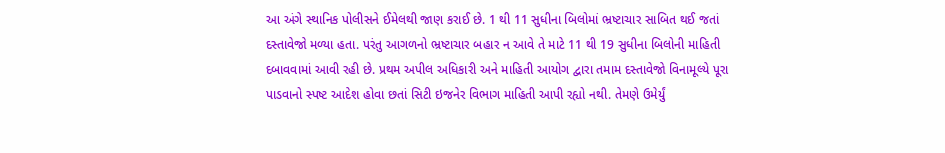આ અંગે સ્થાનિક પોલીસને ઈમેલથી જાણ કરાઈ છે. 1 થી 11 સુધીના બિલોમાં ભ્રષ્ટાચાર સાબિત થઈ જતાં દસ્તાવેજો મળ્યા હતા. પરંતુ આગળનો ભ્રષ્ટાચાર બહાર ન આવે તે માટે 11 થી 19 સુધીના બિલોની માહિતી દબાવવામાં આવી રહી છે. પ્રથમ અપીલ અધિકારી અને માહિતી આયોગ દ્વારા તમામ દસ્તાવેજો વિનામૂલ્યે પૂરા પાડવાનો સ્પષ્ટ આદેશ હોવા છતાં સિટી ઇજનેર વિભાગ માહિતી આપી રહ્યો નથી. તેમણે ઉમેર્યું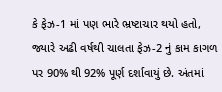કે ફેઝ-1 માં પણ ભારે ભ્રષ્ટાચાર થયો હતો, જ્યારે અઢી વર્ષથી ચાલતા ફેઝ-2 નું કામ કાગળ પર 90% થી 92% પૂર્ણ દર્શાવાયું છે. અંતમાં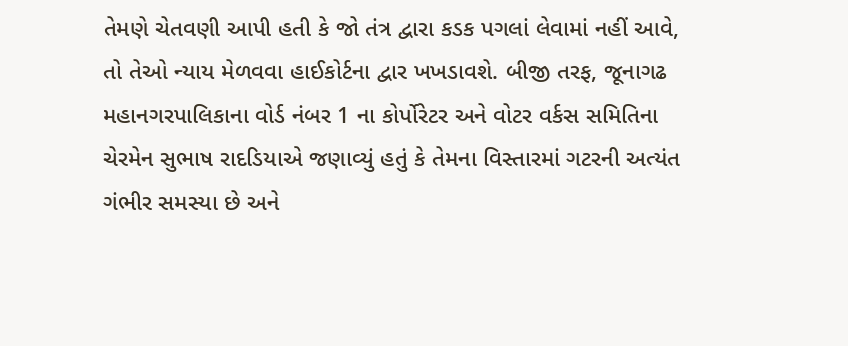તેમણે ચેતવણી આપી હતી કે જો તંત્ર દ્વારા કડક પગલાં લેવામાં નહીં આવે, તો તેઓ ન્યાય મેળવવા હાઈકોર્ટના દ્વાર ખખડાવશે. બીજી તરફ, જૂનાગઢ મહાનગરપાલિકાના વોર્ડ નંબર 1 ના કોર્પોરેટર અને વોટર વર્કસ સમિતિના ચેરમેન સુભાષ રાદડિયાએ જણાવ્યું હતું કે તેમના વિસ્તારમાં ગટરની અત્યંત ગંભીર સમસ્યા છે અને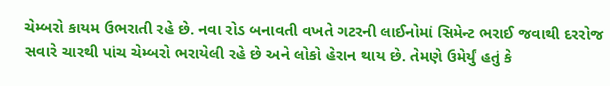ચેમ્બરો કાયમ ઉભરાતી રહે છે. નવા રોડ બનાવતી વખતે ગટરની લાઈનોમાં સિમેન્ટ ભરાઈ જવાથી દરરોજ સવારે ચારથી પાંચ ચેમ્બરો ભરાયેલી રહે છે અને લોકો હેરાન થાય છે. તેમણે ઉમેર્યું હતું કે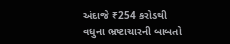અંદાજે ₹254 કરોડથી વધુના ભ્રષ્ટાચારની બાબતો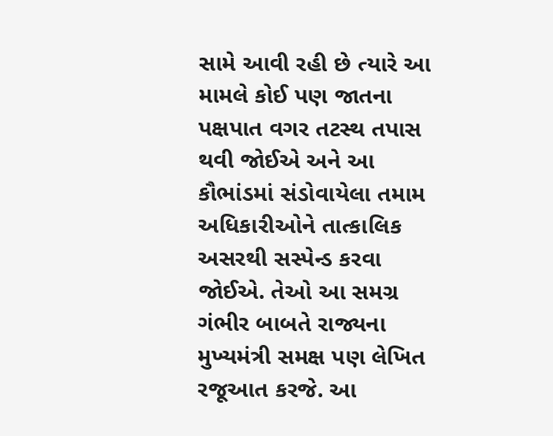સામે આવી રહી છે ત્યારે આ મામલે કોઈ પણ જાતના પક્ષપાત વગર તટસ્થ તપાસ થવી જોઈએ અને આ કૌભાંડમાં સંડોવાયેલા તમામ અધિકારીઓને તાત્કાલિક અસરથી સસ્પેન્ડ કરવા જોઈએ. તેઓ આ સમગ્ર ગંભીર બાબતે રાજ્યના મુખ્યમંત્રી સમક્ષ પણ લેખિત રજૂઆત કરજે. આ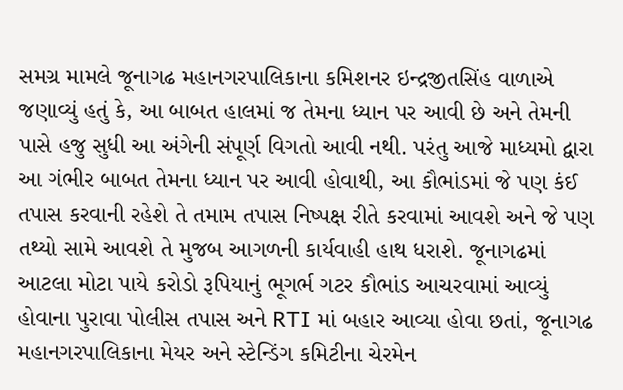સમગ્ર મામલે જૂનાગઢ મહાનગરપાલિકાના કમિશનર ઇન્દ્રજીતસિંહ વાળાએ જણાવ્યું હતું કે, આ બાબત હાલમાં જ તેમના ધ્યાન પર આવી છે અને તેમની પાસે હજુ સુધી આ અંગેની સંપૂર્ણ વિગતો આવી નથી. પરંતુ આજે માધ્યમો દ્વારા આ ગંભીર બાબત તેમના ધ્યાન પર આવી હોવાથી, આ કૌભાંડમાં જે પણ કંઈ તપાસ કરવાની રહેશે તે તમામ તપાસ નિષ્પક્ષ રીતે કરવામાં આવશે અને જે પણ તથ્યો સામે આવશે તે મુજબ આગળની કાર્યવાહી હાથ ધરાશે. જૂનાગઢમાં આટલા મોટા પાયે કરોડો રૂપિયાનું ભૂગર્ભ ગટર કૌભાંડ આચરવામાં આવ્યું હોવાના પુરાવા પોલીસ તપાસ અને RTI માં બહાર આવ્યા હોવા છતાં, જૂનાગઢ મહાનગરપાલિકાના મેયર અને સ્ટેન્ડિંગ કમિટીના ચેરમેન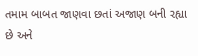તમામ બાબત જાણવા છતાં અજાણ બની રહ્યા છે અને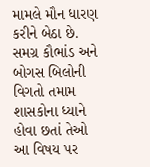મામલે મૌન ધારણ કરીને બેઠા છે. સમગ્ર કૌભાંડ અને બોગસ બિલોની વિગતો તમામ શાસકોના ધ્યાને હોવા છતાં તેઓ આ વિષય પર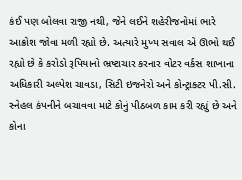કંઈ પણ બોલવા રાજી નથી, જેને લઈને શહેરીજનોમાં ભારે આક્રોશ જોવા મળી રહ્યો છે. અત્યારે મુખ્ય સવાલ એ ઊભો થઈ રહ્યો છે કે કરોડો રૂપિયાનો ભ્રષ્ટાચાર કરનાર વોટર વર્કસ શાખાના અધિકારી અલ્પેશ ચાવડા, સિટી ઇજનેરો અને કોન્ટ્રાક્ટર પી.સી. સ્નેહલ કંપનીને બચાવવા માટે કોનું પીઠબળ કામ કરી રહ્યું છે અને કોના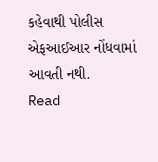કહેવાથી પોલીસ એફઆઈઆર નોંધવામાં આવતી નથી.
Read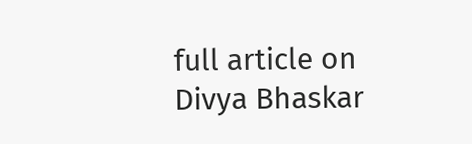full article on Divya Bhaskar